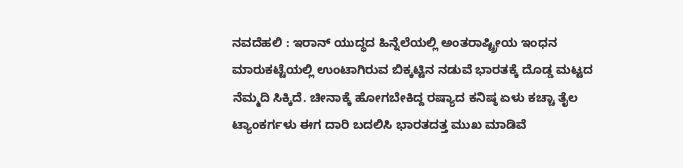ನವದೆಹಲಿ : ಇರಾನ್ ಯುದ್ಧದ ಹಿನ್ನೆಲೆಯಲ್ಲಿ ಅಂತರಾಷ್ಟ್ರೀಯ ಇಂಧನ ಮಾರುಕಟ್ಟೆಯಲ್ಲಿ ಉಂಟಾಗಿರುವ ಬಿಕ್ಕಟ್ಟಿನ ನಡುವೆ ಭಾರತಕ್ಕೆ ದೊಡ್ಡ ಮಟ್ಟದ ನೆಮ್ಮದಿ ಸಿಕ್ಕಿದೆ. ಚೀನಾಕ್ಕೆ ಹೋಗಬೇಕಿದ್ದ ರಷ್ಯಾದ ಕನಿಷ್ಠ ಏಳು ಕಚ್ಚಾ ತೈಲ ಟ್ಯಾಂಕರ್ಗಳು ಈಗ ದಾರಿ ಬದಲಿಸಿ ಭಾರತದತ್ತ ಮುಖ ಮಾಡಿವೆ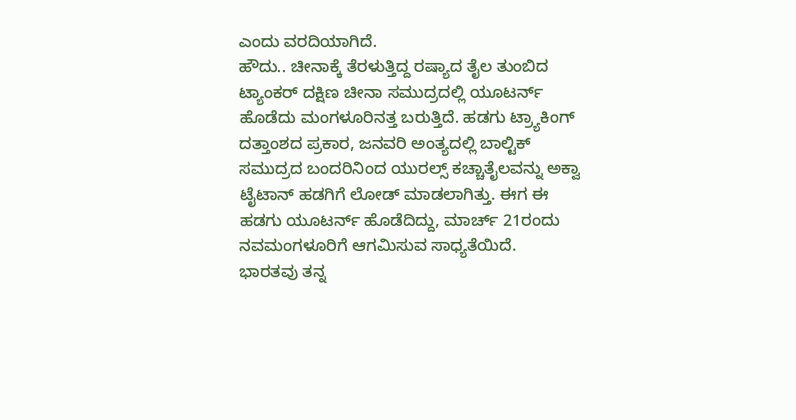ಎಂದು ವರದಿಯಾಗಿದೆ.
ಹೌದು.. ಚೀನಾಕ್ಕೆ ತೆರಳುತ್ತಿದ್ದ ರಷ್ಯಾದ ತೈಲ ತುಂಬಿದ ಟ್ಯಾಂಕರ್ ದಕ್ಷಿಣ ಚೀನಾ ಸಮುದ್ರದಲ್ಲಿ ಯೂಟರ್ನ್ ಹೊಡೆದು ಮಂಗಳೂರಿನತ್ತ ಬರುತ್ತಿದೆ. ಹಡಗು ಟ್ರ್ಯಾಕಿಂಗ್ ದತ್ತಾಂಶದ ಪ್ರಕಾರ, ಜನವರಿ ಅಂತ್ಯದಲ್ಲಿ ಬಾಲ್ಟಿಕ್ ಸಮುದ್ರದ ಬಂದರಿನಿಂದ ಯುರಲ್ಸ್ ಕಚ್ಚಾತೈಲವನ್ನು ಅಕ್ವಾ ಟೈಟಾನ್ ಹಡಗಿಗೆ ಲೋಡ್ ಮಾಡಲಾಗಿತ್ತು. ಈಗ ಈ ಹಡಗು ಯೂಟರ್ನ್ ಹೊಡೆದಿದ್ದು, ಮಾರ್ಚ್ 21ರಂದು ನವಮಂಗಳೂರಿಗೆ ಆಗಮಿಸುವ ಸಾಧ್ಯತೆಯಿದೆ.
ಭಾರತವು ತನ್ನ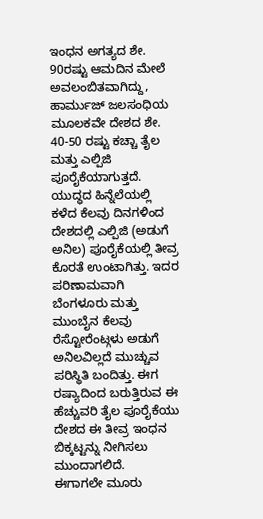ಇಂಧನ ಅಗತ್ಯದ ಶೇ. 90ರಷ್ಟು ಆಮದಿನ ಮೇಲೆ ಅವಲಂಬಿತವಾಗಿದ್ದು, ಹಾರ್ಮುಜ್ ಜಲಸಂಧಿಯ ಮೂಲಕವೇ ದೇಶದ ಶೇ. 40-50 ರಷ್ಟು ಕಚ್ಚಾ ತೈಲ ಮತ್ತು ಎಲ್ಪಿಜಿ ಪೂರೈಕೆಯಾಗುತ್ತದೆ. ಯುದ್ಧದ ಹಿನ್ನೆಲೆಯಲ್ಲಿ ಕಳೆದ ಕೆಲವು ದಿನಗಳಿಂದ ದೇಶದಲ್ಲಿ ಎಲ್ಪಿಜಿ (ಅಡುಗೆ ಅನಿಲ) ಪೂರೈಕೆಯಲ್ಲಿ ತೀವ್ರ ಕೊರತೆ ಉಂಟಾಗಿತ್ತು. ಇದರ ಪರಿಣಾಮವಾಗಿ ಬೆಂಗಳೂರು ಮತ್ತು ಮುಂಬೈನ ಕೆಲವು ರೆಸ್ಟೋರೆಂಟ್ಗಳು ಅಡುಗೆ ಅನಿಲವಿಲ್ಲದೆ ಮುಚ್ಚುವ ಪರಿಸ್ಥಿತಿ ಬಂದಿತ್ತು. ಈಗ ರಷ್ಯಾದಿಂದ ಬರುತ್ತಿರುವ ಈ ಹೆಚ್ಚುವರಿ ತೈಲ ಪೂರೈಕೆಯು ದೇಶದ ಈ ತೀವ್ರ ಇಂಧನ ಬಿಕ್ಕಟ್ಟನ್ನು ನೀಗಿಸಲು ಮುಂದಾಗಲಿದೆ.
ಈಗಾಗಲೇ ಮೂರು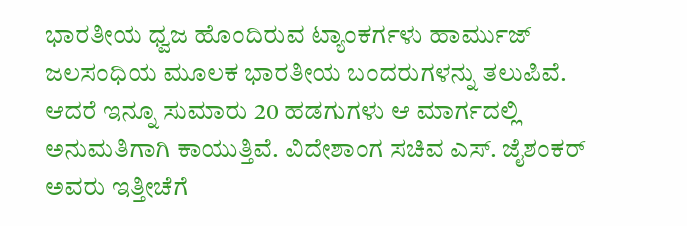ಭಾರತೀಯ ಧ್ವಜ ಹೊಂದಿರುವ ಟ್ಯಾಂಕರ್ಗಳು ಹಾರ್ಮುಜ್ ಜಲಸಂಧಿಯ ಮೂಲಕ ಭಾರತೀಯ ಬಂದರುಗಳನ್ನು ತಲುಪಿವೆ. ಆದರೆ ಇನ್ನೂ ಸುಮಾರು 20 ಹಡಗುಗಳು ಆ ಮಾರ್ಗದಲ್ಲಿ ಅನುಮತಿಗಾಗಿ ಕಾಯುತ್ತಿವೆ. ವಿದೇಶಾಂಗ ಸಚಿವ ಎಸ್. ಜೈಶಂಕರ್ ಅವರು ಇತ್ತೀಚೆಗೆ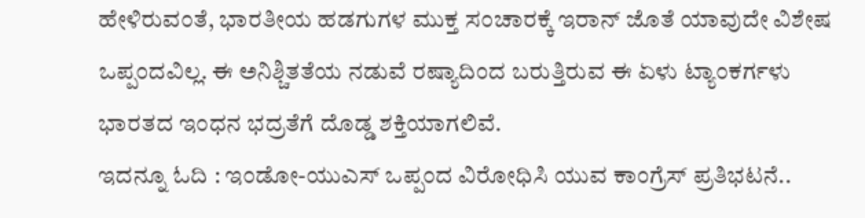ಹೇಳಿರುವಂತೆ, ಭಾರತೀಯ ಹಡಗುಗಳ ಮುಕ್ತ ಸಂಚಾರಕ್ಕೆ ಇರಾನ್ ಜೊತೆ ಯಾವುದೇ ವಿಶೇಷ ಒಪ್ಪಂದವಿಲ್ಲ. ಈ ಅನಿಶ್ಚಿತತೆಯ ನಡುವೆ ರಷ್ಯಾದಿಂದ ಬರುತ್ತಿರುವ ಈ ಏಳು ಟ್ಯಾಂಕರ್ಗಳು ಭಾರತದ ಇಂಧನ ಭದ್ರತೆಗೆ ದೊಡ್ಡ ಶಕ್ತಿಯಾಗಲಿವೆ.
ಇದನ್ನೂ ಓದಿ : ಇಂಡೋ-ಯುಎಸ್ ಒಪ್ಪಂದ ವಿರೋಧಿಸಿ ಯುವ ಕಾಂಗ್ರೆಸ್ ಪ್ರತಿಭಟನೆ..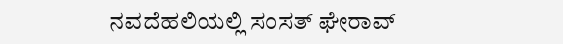ನವದೆಹಲಿಯಲ್ಲಿ ಸಂಸತ್ ಘೇರಾವ್